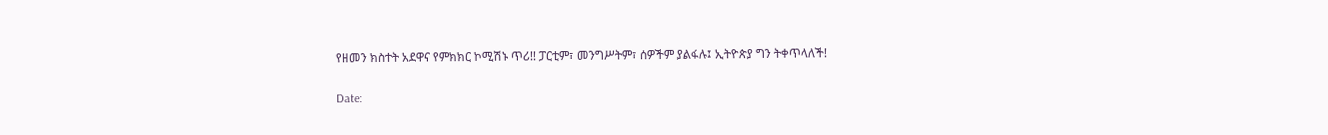የዘመን ክስተት አደዋና የምክክር ኮሚሽኑ ጥሪ!! ፓርቲም፣ መንግሥትም፣ ሰዎችም ያልፋሉ፤ ኢትዮጵያ ግን ትቀጥላለች!

Date: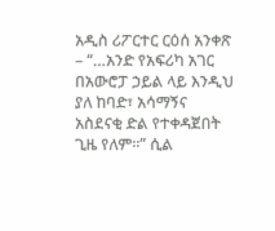አዲስ ሪፖርተር ርዕሰ አንቀጽ – “…አንድ የአፍሪካ አገር በአውሮፓ ኃይል ላይ እንዲህ ያለ ከባድ፣ አሳማኝና አስደናቂ ድል የተቀዳጀበት ጊዜ የለም።” ሲል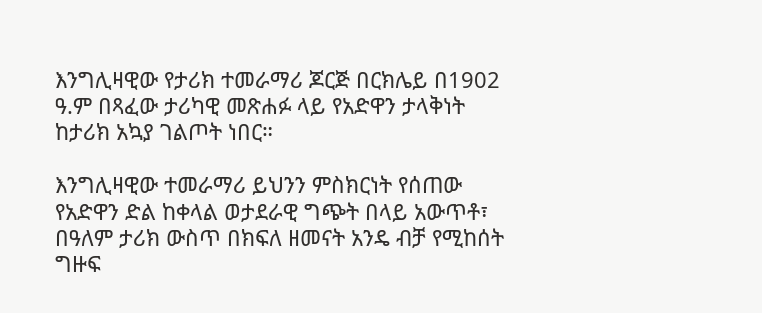እንግሊዛዊው የታሪክ ተመራማሪ ጆርጅ በርክሌይ በ1902 ዓ.ም በጻፈው ታሪካዊ መጽሐፉ ላይ የአድዋን ታላቅነት ከታሪክ አኳያ ገልጦት ነበር።

እንግሊዛዊው ተመራማሪ ይህንን ምስክርነት የሰጠው የአድዋን ድል ከቀላል ወታደራዊ ግጭት በላይ አውጥቶ፣ በዓለም ታሪክ ውስጥ በክፍለ ዘመናት አንዴ ብቻ የሚከሰት ግዙፍ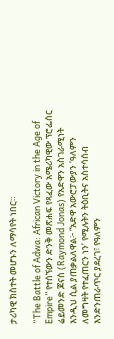ታሪካዊ ክስተት መሆኑን ለማሳየት ነበር።

“The Battle of Adwa: African Victory in the Age of Empire” የተሰኘውን ድንቅ መጽሐፍ የጻፈው አሜሪካዊው ፕሮፌሰር ሬይመንድ ጆናስ (Raymond Jonas) የአድዋን አስገራሚነት እንዲህ ሲል ያጠቃልለዋል፦ “አድዋ አውሮፓውያን ‘ዓለምን ለመግዛት የተፈጠርን ነን’ የሚሉትን ትዕቢትና አስተሳሰብ እንድንጠራጥር ያደረገ፣ የዓለምን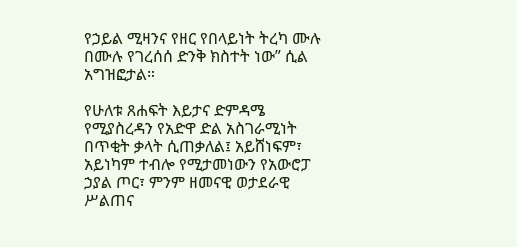የኃይል ሚዛንና የዘር የበላይነት ትረካ ሙሉ በሙሉ የገረሰሰ ድንቅ ክስተት ነው” ሲል አግዝፎታል።

የሁለቱ ጸሐፍት እይታና ድምዳሜ የሚያስረዳን የአድዋ ድል አስገራሚነት በጥቂት ቃላት ሲጠቃለል፤ አይሸነፍም፣ አይነካም ተብሎ የሚታመነውን የአውሮፓ ኃያል ጦር፣ ምንም ዘመናዊ ወታደራዊ ሥልጠና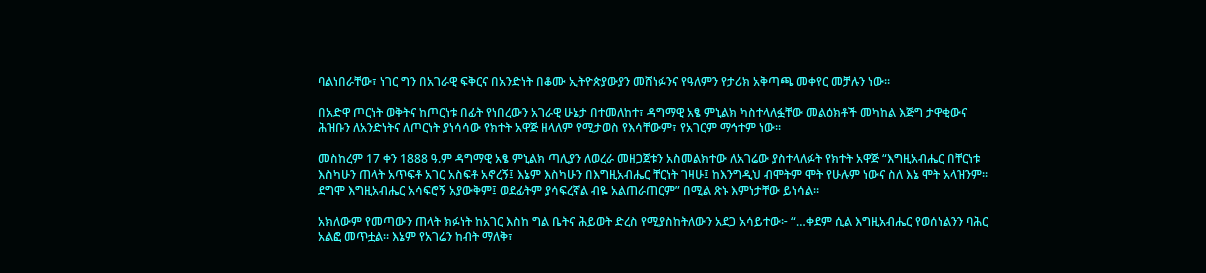ባልነበራቸው፣ ነገር ግን በአገራዊ ፍቅርና በአንድነት በቆሙ ኢትዮጵያውያን መሸነፉንና የዓለምን የታሪክ አቅጣጫ መቀየር መቻሉን ነው።

በአድዋ ጦርነት ወቅትና ከጦርነቱ በፊት የነበረውን አገራዊ ሁኔታ በተመለከተ፣ ዳግማዊ አፄ ምኒልክ ካስተላለፏቸው መልዕክቶች መካከል እጅግ ታዋቂውና ሕዝቡን ለአንድነትና ለጦርነት ያነሳሳው የክተት አዋጅ ዘላለም የሚታወስ የእሳቸውም፣ የአገርም ማኅተም ነው።

መስከረም 17 ቀን 1888 ዓ.ም ዳግማዊ አፄ ምኒልክ ጣሊያን ለወረራ መዘጋጀቱን አስመልክተው ለአገሬው ያስተላለፉት የክተት አዋጅ “እግዚአብሔር በቸርነቱ እስካሁን ጠላት አጥፍቶ አገር አስፍቶ አኖረኝ፤ እኔም እስካሁን በእግዚአብሔር ቸርነት ገዛሁ፤ ከእንግዲህ ብሞትም ሞት የሁሉም ነውና ስለ እኔ ሞት አላዝንም፡፡ ደግሞ እግዚአብሔር አሳፍሮኝ አያውቅም፤ ወደፊትም ያሳፍረኛል ብዬ አልጠራጠርም” በሚል ጽኑ እምነታቸው ይነሳል።

አክለውም የመጣውን ጠላት ክፉነት ከአገር እስከ ግል ቤትና ሕይወት ድረስ የሚያስከትለውን አደጋ አሳይተው፦ “…ቀደም ሲል እግዚአብሔር የወሰነልንን ባሕር አልፎ መጥቷል፡፡ እኔም የአገሬን ከብት ማለቅ፣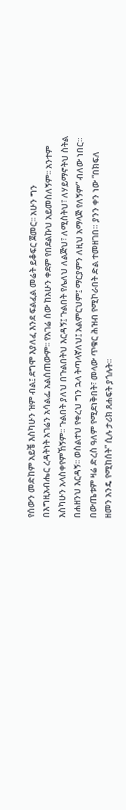የሰውን መድከም አይቼ እስካሁን ዝም ብል፤ ደግሞ እያለፈ እንደ ፍልፈል መሬት ይቆፍር ጀመር፡፡ አሁን ግን በእግዚአብሔር ረዳትነት አገሬን አሳልፌ አልሰጠውም፡፡ የአገሬ ሰው ከአሁን ቀደም የበደልኩህ አይመስለኝም፡፡ አንተም እስካሁን አላስቀየምኸኝም፡፡ ጉልበት ያለህ በጉልበትህ እርዳኝ፤ ጉልበት የሌለህ ለልጅህ፣ ለሚስትህ፣ ለሃይማኖትህ ስትል በሐዘንህ እርዳኝ፡፡ ወስልተህ የቀረህ ግን ኋላ ትጣላኛለህ፤ አልምርህም፤ ማርያምን ለዚህ አማላጅ የለኝም” ብለው ነበር። በውጤቱም ዛሬ ድረስ ዓለም የሚደነቅበት፣ መላው ጥቁር ሕዝብ የሚኮራበት ድል ተመዘገበ። ያንን ቀን ነው “በክፍለ ዘመን አንዴ የሚከሰት” ሲሉ ታሪክ ጸሐፍት ያጎሉት።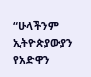“ሁላችንም ኢትዮጵያውያን የአድዋን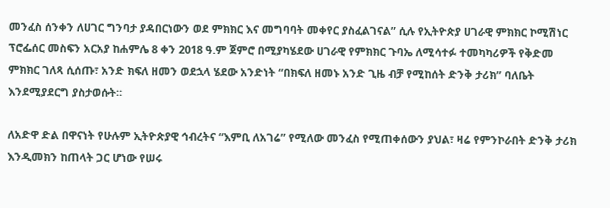መንፈስ ሰንቀን ለሀገር ግንባታ ያዳበርነውን ወደ ምክክር እና መግባባት መቀየር ያስፈልገናል” ሲሉ የኢትዮጵያ ሀገራዊ ምክክር ኮሚሽነር ፕሮፌሰር መስፍን አርአያ ከሐምሌ 8 ቀን 2018 ዓ.ም ጀምሮ በሚያካሄደው ሀገራዊ የምክክር ጉባኤ ለሚሳተፉ ተመካካሪዎች የቅድመ ምክክር ገለጻ ሲሰጡ፣ አንድ ክፍለ ዘመን ወደኋላ ሄደው አንድነት “በክፍለ ዘመኑ አንድ ጊዜ ብቻ የሚከሰት ድንቅ ታሪክ” ባለቤት እንደሚያደርግ ያስታወሱት።

ለአድዋ ድል በዋናነት የሁሉም ኢትዮጵያዊ ኅብረትና “እምቢ ለአገሬ” የሚለው መንፈስ የሚጠቀሰውን ያህል፣ ዛሬ የምንኮራበት ድንቅ ታሪክ እንዲመክን ከጠላት ጋር ሆነው የሠሩ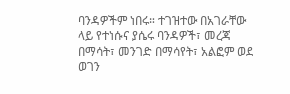ባንዳዎችም ነበሩ። ተገዝተው በአገራቸው ላይ የተነሱና ያሴሩ ባንዳዎች፣ መረጃ በማሳት፣ መንገድ በማሳየት፣ አልፎም ወደ ወገን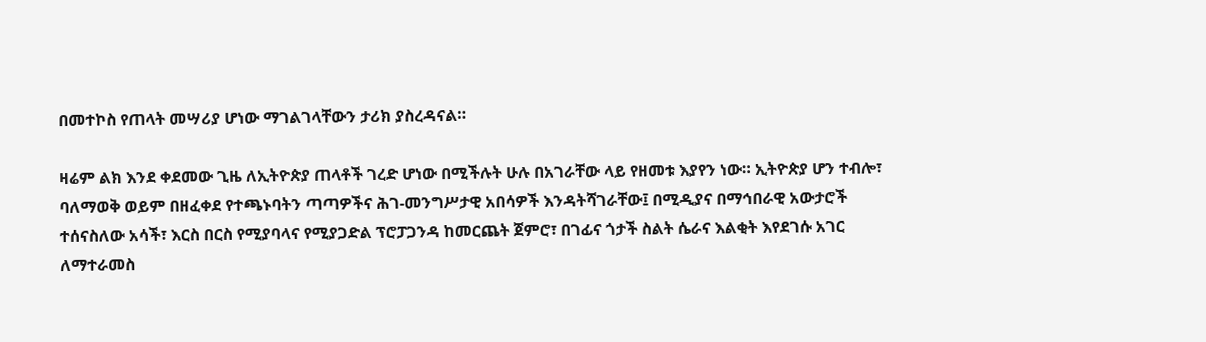በመተኮስ የጠላት መሣሪያ ሆነው ማገልገላቸውን ታሪክ ያስረዳናል።

ዛሬም ልክ እንደ ቀደመው ጊዜ ለኢትዮጵያ ጠላቶች ገረድ ሆነው በሚችሉት ሁሉ በአገራቸው ላይ የዘመቱ እያየን ነው። ኢትዮጵያ ሆን ተብሎ፣ ባለማወቅ ወይም በዘፈቀደ የተጫኑባትን ጣጣዎችና ሕገ-መንግሥታዊ አበሳዎች እንዳትሻገራቸው፤ በሚዲያና በማኅበራዊ አውታሮች ተሰናስለው አሳች፣ እርስ በርስ የሚያባላና የሚያጋድል ፕሮፓጋንዳ ከመርጨት ጀምሮ፣ በገፊና ጎታች ስልት ሴራና እልቂት እየደገሱ አገር ለማተራመስ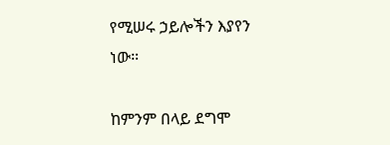የሚሠሩ ኃይሎችን እያየን ነው።

ከምንም በላይ ደግሞ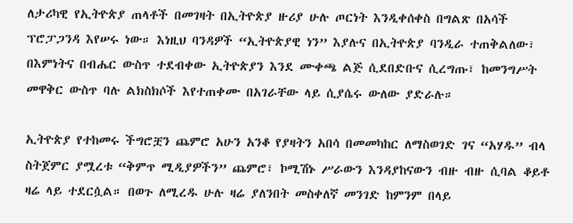ለታሪካዊ የኢትዮጵያ ጠላቶች በመገዛት በኢትዮጵያ ዙሪያ ሁሉ ጦርነት እንዲቀሰቀስ በግልጽ በአሳች ፕሮፓጋንዳ እየሠሩ ነው። እነዚህ ባንዳዎች “ኢትዮጵያዊ ነን” እያሉና በኢትዮጵያ ባንዲራ ተጠቅልለው፣ በእምነትና በብሔር ውስጥ ተደብቀው ኢትዮጵያን እንደ ሙቀጫ ልጅ ሲደበድቡና ሲረግጡ፣ ከመንግሥት መዋቅር ውስጥ ባሉ ልክስክሶች እየተጠቀሙ በአገራቸው ላይ ሲያሴሩ ውለው ያድራሉ።

ኢትዮጵያ የተከመሩ ችግሮቿን ጨምሮ አሁን አንቆ የያዛትን አበሳ በመመካከር ለማስወገድ ገና “አሃዱ” ብላ ስትጀምር ያሟረቱ “ቅምጥ ሚዲያዎችን” ጨምሮ፣ ኮሚሽኑ ሥራውን እንዳያከናውን ብዙ ብዙ ሲባል ቆይቶ ዛሬ ላይ ተደርሷል። በወጉ ለሚረዱ ሁሉ ዛሬ ያለንበት መስቀለኛ መንገድ ከምንም በላይ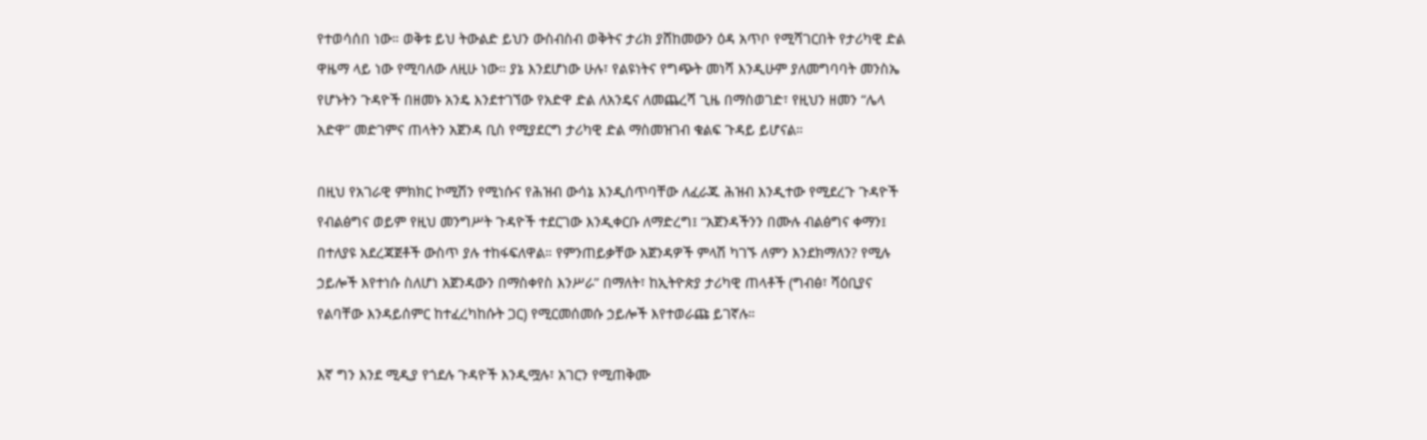የተወሳሰበ ነው። ወቅቱ ይህ ትውልድ ይህን ውስብስብ ወቅትና ታሪክ ያሸከመውን ዕዳ አጥቦ የሚሻገርበት የታሪካዊ ድል ዋዜማ ላይ ነው የሚባለው ለዚሁ ነው። ያኔ እንደሆነው ሁሉ፣ የልዩነትና የግጭት መነሻ እንዲሁም ያለመግባባት መንስኤ የሆኑትን ጉዳዮች በዘመኑ አንዴ እንደተገኘው የአድዋ ድል ለአንዴና ለመጨረሻ ጊዜ በማስወገድ፣ የዚህን ዘመን “ሌላ አድዋ” መድገምና ጠላትን አጀንዳ ቢስ የሚያደርግ ታሪካዊ ድል ማስመዝገብ ቁልፍ ጉዳይ ይሆናል።

በዚህ የአገራዊ ምክክር ኮሚሽን የሚነሱና የሕዝብ ውሳኔ እንዲሰጥባቸው ለፈራጁ ሕዝብ እንዲተው የሚደረጉ ጉዳዮች የብልፅግና ወይም የዚህ መንግሥት ጉዳዮች ተደርገው እንዲቀርቡ ለማድረግ፤ “አጀንዳችንን በሙሉ ብልፅግና ቀማን፤ በተለያዩ አደረጃጀቶች ውስጥ ያሉ ተከፋፍለዋል። የምንጠይቃቸው አጀንዳዎች ምላሽ ካገኙ ለምን እንደክማለን? የሚሉ ኃይሎች እየተነሱ ስለሆነ አጀንዳውን በማስቀየስ እንሥራ” በማለት፣ ከኢትዮጵያ ታሪካዊ ጠላቶች (ግብፅ፣ ሻዕቢያና የልባቸው እንዳይሰምር ከተፈረካከሱት ጋር) የሚርመሰመሱ ኃይሎች እየተወራጩ ይገኛሉ።

እኛ ግን እንደ ሚዲያ የጎደሉ ጉዳዮች እንዲሟሉ፣ አገርን የሚጠቅሙ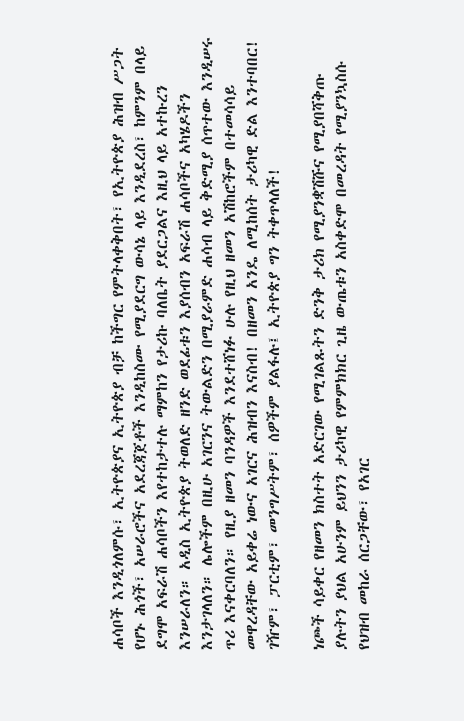ሐሳቦች እንዲጎለምሱ፣ ኢትዮጵያና ኢትዮጵያ ብቻ ከችግር የምትላቀቅበት፣ የኢትዮጵያ ሕዝብ ሥጋት የሆኑ ሕጎች፣ አሠራሮችና አደረጃጀቶች እንዲከስሙ የሚያደርግ ውሳኔ ላይ እንዲደረስ፣ ከምንም በላይ ደግሞ አፍራሽ ሐሳቦችን እየተከታተሉ ማምከን የታሪኩ ባለቤት ያደርጋልና እዚህ ላይ አተኩረን እንሠራለን። አዲስ ኢትዮጵያ ትወለድ ዘንድ ወደፊቱን እያሰብን አፍራሽ ሐሳቦችና አካሄዶችን እንታገላለን። ሌሎችም በዚሁ አገርንና ትውልድን በሚያራምድ ሐሳብ ላይ ቅድሚያ ሰጥተው እንዲሠሩ ጥሪ እናቀርባለን። የዚያ ዘመን ባንዳዎች እንደተሸነፉ ሁሉ የዚህ ዘመን አሽከሮችም በተመሳሳይ መዋረዳቸው አይቀሬ ነውና አገርና ሕዝብን እናስብ! በዘመን አንዴ ለሚከሰት ታሪካዊ ድል እንተባበር! ገዥም፣ ፓርቲም፣ መንግሥትም፣ ሰዎችም ያልፋሉ፤ ኢትዮጵያ ግን ትቀጥላለች!

ነጮች ሳይቀር የዘመን ክስተት አድርገው የሚገልጹትን ድንቅ ታሪክ የሚያንቋሽሹና የሚያበሻቅጡ ያሉትን ያህል አሁንም ይህንን ታሪካዊ የምምክክር ጊዜ ውጤቱን አስቀድሞ በመረዳት የሚያንኳስሱ የህዝብ መከራ ሰርጋቸው፣ የአገር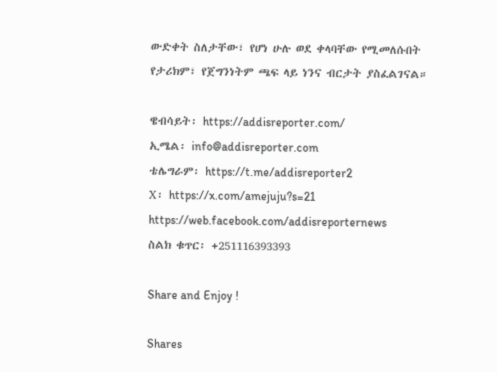ውድቀት ስለታቸው፣ የሆነ ሁሉ ወደ ቀላባቸው የሚመለሱበት የታሪክም፣ የጀግንነትም ጫፍ ላይ ነንና ብርታት ያስፈልገናል።

ዌብሳይት፡ https://addisreporter.com/
ኢሜል፡ info@addisreporter.com
ቴሌግራም፡ https://t.me/addisreporter2
X፡ https://x.com/amejuju?s=21
https://web.facebook.com/addisreporternews
ስልክ ቁጥር፡ +251116393393

Share and Enjoy !

Shares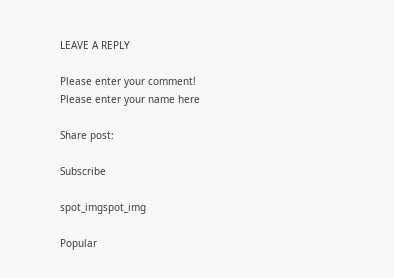LEAVE A REPLY

Please enter your comment!
Please enter your name here

Share post:

Subscribe

spot_imgspot_img

Popular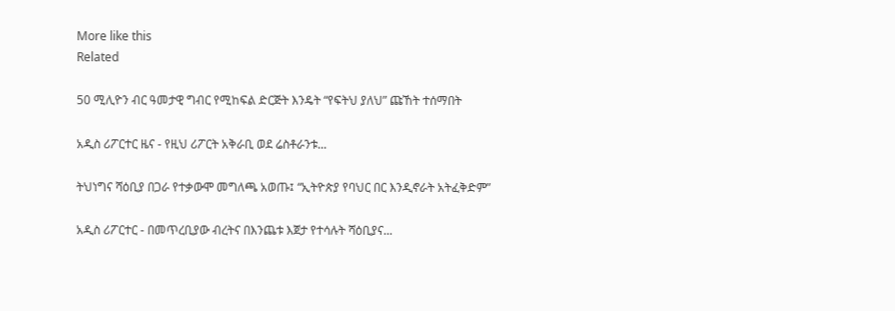More like this
Related

50 ሚሊዮን ብር ዓመታዊ ግብር የሚከፍል ድርጅት እንዴት “የፍትህ ያለህ” ጩኸት ተሰማበት

አዲስ ሪፖርተር ዜና - የዚህ ሪፖርት አቅራቢ ወደ ሬስቶራንቱ...

ትህነግና ሻዕቢያ በጋራ የተቃውሞ መግለጫ አወጡ፤ “ኢትዮጵያ የባህር በር እንዲኖራት አትፈቅድም”

አዲስ ሪፖርተር - በመጥረቢያው ብረትና በእንጨቱ እጀታ የተሳሉት ሻዕቢያና...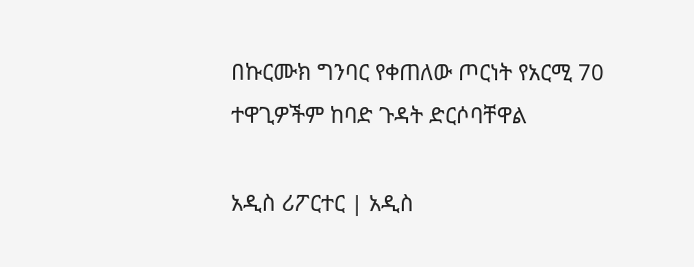በኩርሙክ ግንባር የቀጠለው ጦርነት የአርሚ 70 ተዋጊዎችም ከባድ ጉዳት ድርሶባቸዋል

አዲስ ሪፖርተር | አዲስ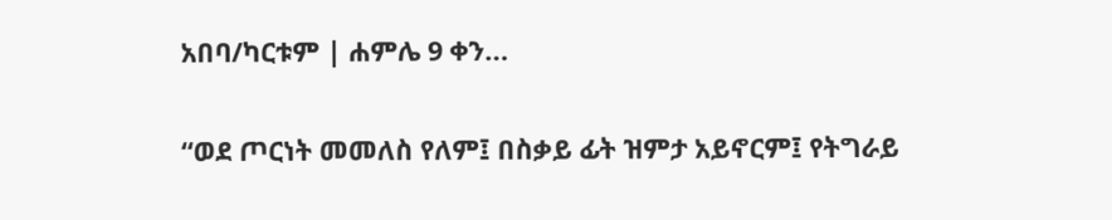አበባ/ካርቱም | ሐምሌ 9 ቀን...

“ወደ ጦርነት መመለስ የለም፤ በስቃይ ፊት ዝምታ አይኖርም፤ የትግራይ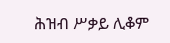ሕዝብ ሥቃይ ሊቆም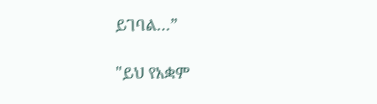ይገባል…”

"ይህ የአቋም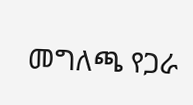መግለጫ የጋራ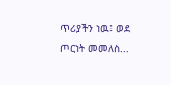ጥሪያችን ነዉ፤ ወደ ጦርነት መመለስ...